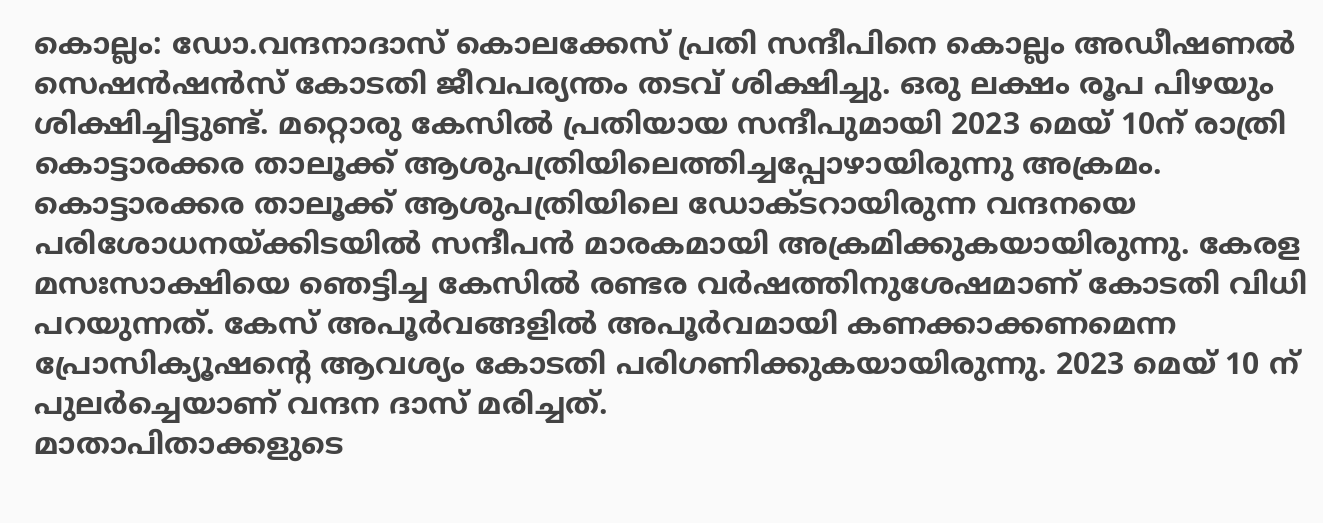കൊല്ലം: ഡോ.വന്ദനാദാസ് കൊലക്കേസ് പ്രതി സന്ദീപിനെ കൊല്ലം അഡീഷണൽ സെഷൻഷൻസ് കോടതി ജീവപര്യന്തം തടവ് ശിക്ഷിച്ചു. ഒരു ലക്ഷം രൂപ പിഴയും ശിക്ഷിച്ചിട്ടുണ്ട്. മറ്റൊരു കേസിൽ പ്രതിയായ സന്ദീപുമായി 2023 മെയ് 10ന് രാത്രി കൊട്ടാരക്കര താലൂക്ക് ആശുപത്രിയിലെത്തിച്ചപ്പോഴായിരുന്നു അക്രമം. കൊട്ടാരക്കര താലൂക്ക് ആശുപത്രിയിലെ ഡോക്ടറായിരുന്ന വന്ദനയെ പരിശോധനയ്ക്കിടയിൽ സന്ദീപൻ മാരകമായി അക്രമിക്കുകയായിരുന്നു. കേരള മസഃസാക്ഷിയെ ഞെട്ടിച്ച കേസിൽ രണ്ടര വർഷത്തിനുശേഷമാണ് കോടതി വിധി പറയുന്നത്. കേസ് അപൂർവങ്ങളിൽ അപൂർവമായി കണക്കാക്കണമെന്ന പ്രോസിക്യൂഷൻ്റെ ആവശ്യം കോടതി പരിഗണിക്കുകയായിരുന്നു. 2023 മെയ് 10 ന് പുലർച്ചെയാണ് വന്ദന ദാസ് മരിച്ചത്.
മാതാപിതാക്കളുടെ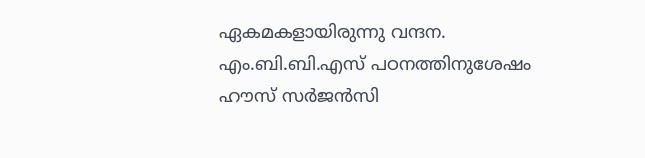ഏകമകളായിരുന്നു വന്ദന. എം.ബി.ബി.എസ് പഠനത്തിനുശേഷം ഹൗസ് സർജൻസി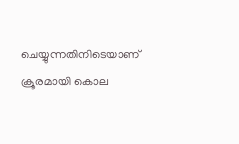ചെയ്യുന്നതിനിടെയാണ് ക്രൂരമായി കൊല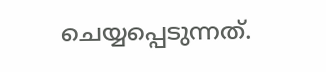ചെയ്യപ്പെടുന്നത്.